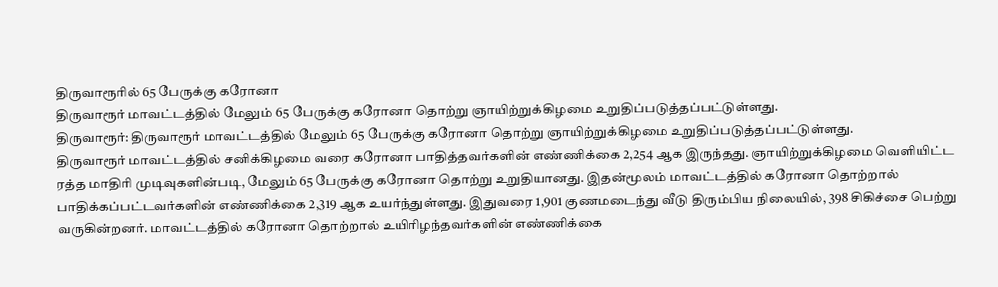திருவாரூரில் 65 பேருக்கு கரோனா
திருவாரூர் மாவட்டத்தில் மேலும் 65 பேருக்கு கரோனா தொற்று ஞாயிற்றுக்கிழமை உறுதிப்படுத்தப்பட்டுள்ளது.
திருவாரூர்: திருவாரூர் மாவட்டத்தில் மேலும் 65 பேருக்கு கரோனா தொற்று ஞாயிற்றுக்கிழமை உறுதிப்படுத்தப்பட்டுள்ளது.
திருவாரூர் மாவட்டத்தில் சனிக்கிழமை வரை கரோனா பாதித்தவர்களின் எண்ணிக்கை 2,254 ஆக இருந்தது. ஞாயிற்றுக்கிழமை வெளியிட்ட ரத்த மாதிரி முடிவுகளின்படி, மேலும் 65 பேருக்கு கரோனா தொற்று உறுதியானது. இதன்மூலம் மாவட்டத்தில் கரோனா தொற்றால் பாதிக்கப்பட்டவர்களின் எண்ணிக்கை 2,319 ஆக உயர்ந்துள்ளது. இதுவரை 1,901 குணமடைந்து வீடு திரும்பிய நிலையில், 398 சிகிச்சை பெற்று வருகின்றனர். மாவட்டத்தில் கரோனா தொற்றால் உயிரிழந்தவர்களின் எண்ணிக்கை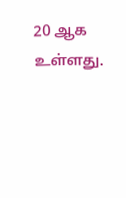20 ஆக உள்ளது.